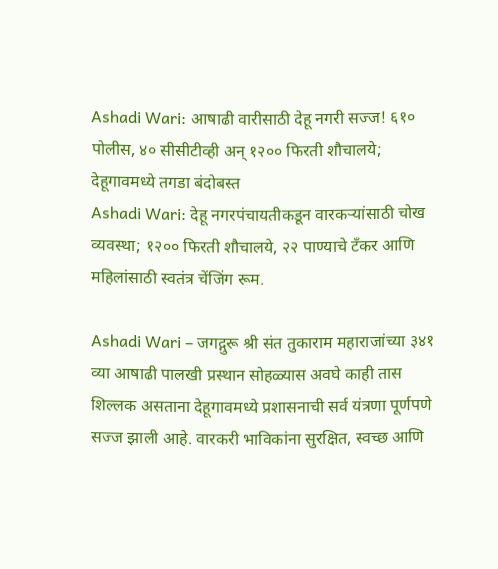Ashadi Wari: आषाढी वारीसाठी देहू नगरी सज्ज! ६१० पोलीस, ४० सीसीटीव्ही अन् १२०० फिरती शौचालये; देहूगावमध्ये तगडा बंदोबस्त
Ashadi Wari: देहू नगरपंचायतीकडून वारकऱ्यांसाठी चोख व्यवस्था; १२०० फिरती शौचालये, २२ पाण्याचे टँकर आणि महिलांसाठी स्वतंत्र चेंजिंग रूम.

Ashadi Wari – जगद्गुरू श्री संत तुकाराम महाराजांच्या ३४१ व्या आषाढी पालखी प्रस्थान सोहळ्यास अवघे काही तास शिल्लक असताना देहूगावमध्ये प्रशासनाची सर्व यंत्रणा पूर्णपणे सज्ज झाली आहे. वारकरी भाविकांना सुरक्षित, स्वच्छ आणि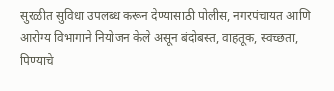सुरळीत सुविधा उपलब्ध करून देण्यासाठी पोलीस, नगरपंचायत आणि आरोग्य विभागाने नियोजन केले असून बंदोबस्त, वाहतूक, स्वच्छता, पिण्याचे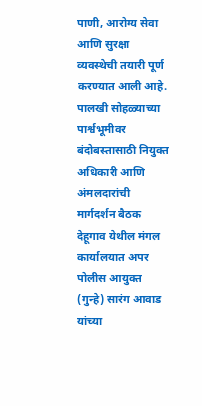पाणी, आरोग्य सेवा आणि सुरक्षा व्यवस्थेची तयारी पूर्ण करण्यात आली आहे.
पालखी सोहळ्याच्या पार्श्वभूमीवर बंदोबस्तासाठी नियुक्त अधिकारी आणि अंमलदारांची मार्गदर्शन बैठक देहूगाव येथील मंगल कार्यालयात अपर पोलीस आयुक्त (गुन्हे) सारंग आवाड यांच्या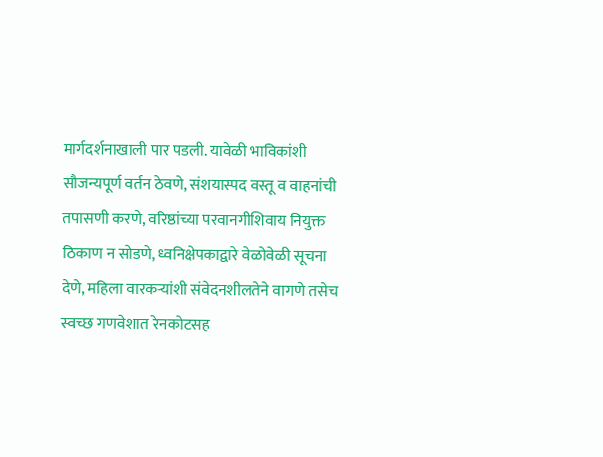मार्गदर्शनाखाली पार पडली. यावेळी भाविकांशी सौजन्यपूर्ण वर्तन ठेवणे, संशयास्पद वस्तू व वाहनांची तपासणी करणे, वरिष्ठांच्या परवानगीशिवाय नियुक्त ठिकाण न सोडणे, ध्वनिक्षेपकाद्वारे वेळोवेळी सूचना देणे, महिला वारकऱ्यांशी संवेदनशीलतेने वागणे तसेच स्वच्छ गणवेशात रेनकोटसह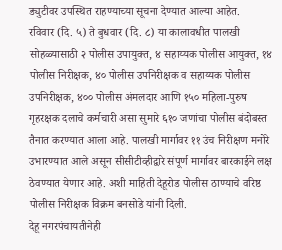ड्युटीवर उपस्थित राहण्याच्या सूचना देण्यात आल्या आहेत.
रविवार (दि. ५) ते बुधवार (दि. ८) या कालावधीत पालखी सोहळ्यासाठी २ पोलीस उपायुक्त, ४ सहाय्यक पोलीस आयुक्त, १४ पोलीस निरीक्षक, ४० पोलीस उपनिरीक्षक व सहाय्यक पोलीस उपनिरीक्षक, ४०० पोलीस अंमलदार आणि १५० महिला-पुरुष गृहरक्षक दलाचे कर्मचारी असा सुमारे ६१० जणांचा पोलीस बंदोबस्त तैनात करण्यात आला आहे. पालखी मार्गावर ११ उंच निरीक्षण मनोरे उभारण्यात आले असून सीसीटीव्हीद्वारे संपूर्ण मार्गावर बारकाईने लक्ष ठेवण्यात येणार आहे. अशी माहिती देहूरोड पोलीस ठाण्याचे वरिष्ठ पोलीस निरीक्षक विक्रम बनसोडे यांनी दिली.
देहू नगरपंचायतीनेही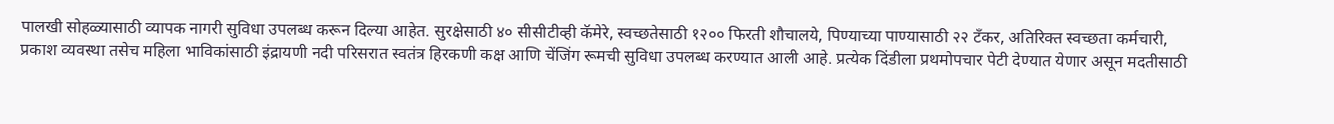पालखी सोहळ्यासाठी व्यापक नागरी सुविधा उपलब्ध करून दिल्या आहेत. सुरक्षेसाठी ४० सीसीटीव्ही कॅमेरे, स्वच्छतेसाठी १२०० फिरती शौचालये, पिण्याच्या पाण्यासाठी २२ टँकर, अतिरिक्त स्वच्छता कर्मचारी, प्रकाश व्यवस्था तसेच महिला भाविकांसाठी इंद्रायणी नदी परिसरात स्वतंत्र हिरकणी कक्ष आणि चेंजिंग रूमची सुविधा उपलब्ध करण्यात आली आहे. प्रत्येक दिंडीला प्रथमोपचार पेटी देण्यात येणार असून मदतीसाठी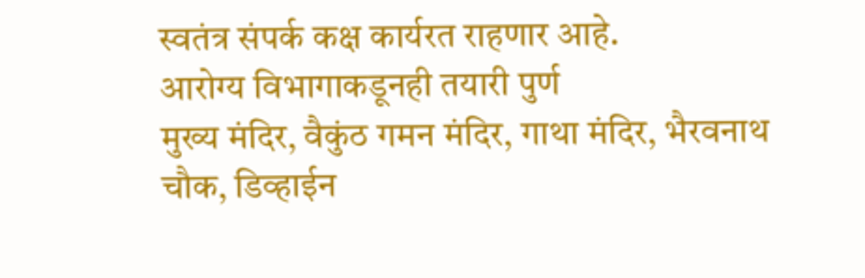स्वतंत्र संपर्क कक्ष कार्यरत राहणार आहे.
आरोग्य विभागाकडूनही तयारी पुर्ण
मुख्य मंदिर, वैकुंठ गमन मंदिर, गाथा मंदिर, भैरवनाथ चौक, डिव्हाईन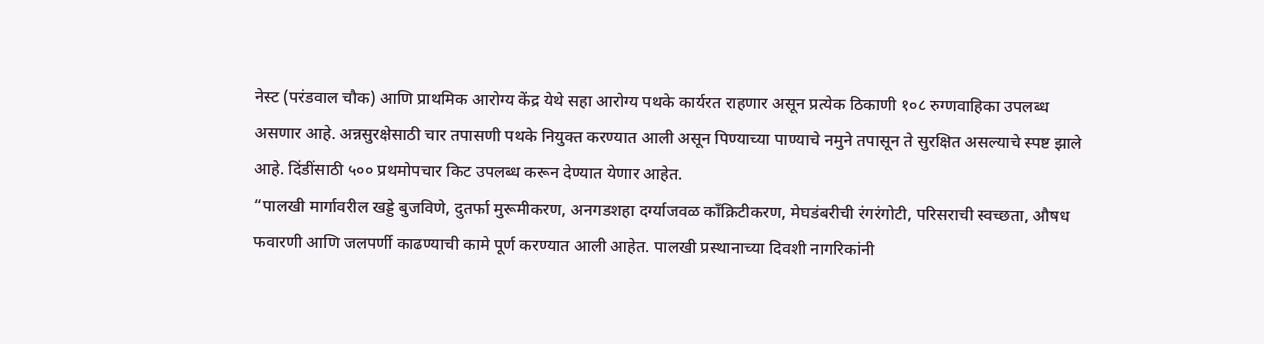नेस्ट (परंडवाल चौक) आणि प्राथमिक आरोग्य केंद्र येथे सहा आरोग्य पथके कार्यरत राहणार असून प्रत्येक ठिकाणी १०८ रुग्णवाहिका उपलब्ध असणार आहे. अन्नसुरक्षेसाठी चार तपासणी पथके नियुक्त करण्यात आली असून पिण्याच्या पाण्याचे नमुने तपासून ते सुरक्षित असल्याचे स्पष्ट झाले आहे. दिंडींसाठी ५०० प्रथमोपचार किट उपलब्ध करून देण्यात येणार आहेत.
“पालखी मार्गावरील खड्डे बुजविणे, दुतर्फा मुरूमीकरण, अनगडशहा दर्ग्याजवळ काँक्रिटीकरण, मेघडंबरीची रंगरंगोटी, परिसराची स्वच्छता, औषध फवारणी आणि जलपर्णी काढण्याची कामे पूर्ण करण्यात आली आहेत. पालखी प्रस्थानाच्या दिवशी नागरिकांनी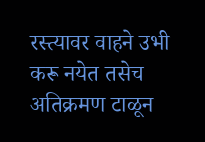रस्त्यावर वाहने उभी करू नयेत तसेच अतिक्रमण टाळून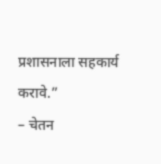प्रशासनाला सहकार्य करावे.”
– चेतन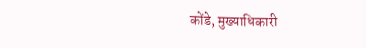कोंडे, मुख्याधिकारी